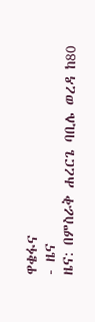ዋቄፋና
- ዜና
ዜና: በምስራቅ ሐረርጌ ባቢሌ ወረዳ ከ80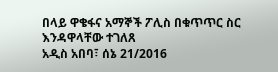በላይ ዋቄፋና አማኞች ፖሊስ በቁጥጥር ስር እንዳዋላቸው ተገለጸ
አዲስ አበባ፣ ሰኔ 21/2016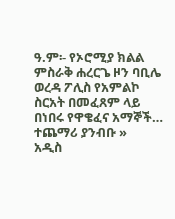ዓ.ም፡- የኦሮሚያ ክልል ምስራቅ ሐረርጌ ዞን ባቢሌ ወረዳ ፖሊስ የአምልኮ ስርአት በመፈጸም ላይ በነበሩ የዋቄፈና አማኞች…
ተጨማሪ ያንብቡ »
አዲስ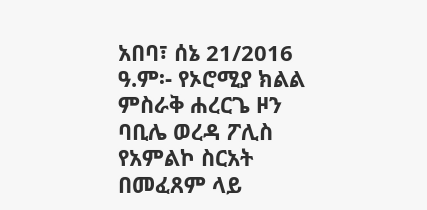አበባ፣ ሰኔ 21/2016 ዓ.ም፡- የኦሮሚያ ክልል ምስራቅ ሐረርጌ ዞን ባቢሌ ወረዳ ፖሊስ የአምልኮ ስርአት በመፈጸም ላይ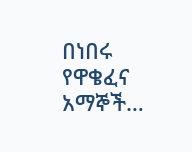በነበሩ የዋቄፈና አማኞች…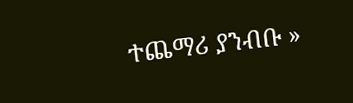ተጨማሪ ያንብቡ »